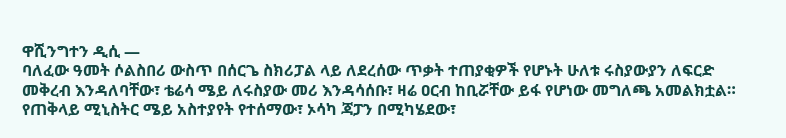ዋሺንግተን ዲሲ —
ባለፈው ዓመት ሶልስበሪ ውስጥ በሰርጌ ስክሪፓል ላይ ለደረሰው ጥቃት ተጠያቂዎች የሆኑት ሁለቱ ሩስያውያን ለፍርድ መቅረብ እንዳለባቸው፣ ቴሬሳ ሜይ ለሩስያው መሪ እንዳሳሰቡ፣ ዛሬ ዐርብ ከቢሯቸው ይፋ የሆነው መግለጫ አመልክቷል።
የጠቅላይ ሚኒስትር ሜይ አስተያየት የተሰማው፣ ኦሳካ ጃፓን በሚካሄደው፣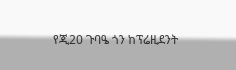የጂ20 ጉባዔ ጎን ከፕሬዚደንት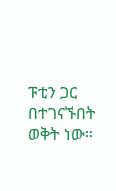ፑቲን ጋር በተገናኙበት ወቅት ነው።